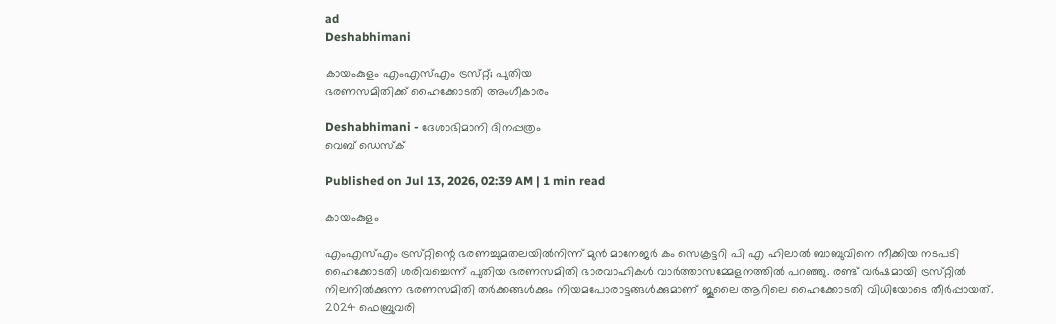ad
Deshabhimani

കായംകുളം എംഎസ്എം ട്രസ്‌റ്റ്‌; പുതിയ
ഭരണസമിതിക്ക് ഹൈക്കോടതി അംഗീകാരം

Deshabhimani - ദേശാഭിമാനി ദിനപ്പത്രം
വെബ് ഡെസ്ക്

Published on Jul 13, 2026, 02:39 AM | 1 min read

കായംകുളം

എംഎസ്എം ട്രസ്‌റ്റിന്റെ ഭരണച്ചുമതലയിൽനിന്ന് മുൻ മാനേജർ കം സെക്രട്ടറി പി എ ഹിലാൽ ബാബുവിനെ നീക്കിയ നടപടി ഹൈക്കോടതി ശരിവച്ചെന്ന്‌ പുതിയ ഭരണസമിതി ഭാരവാഹികൾ വാർത്താസമ്മേളനത്തിൽ പറഞ്ഞു. രണ്ട്‌ വർഷമായി ട്രസ്‌റ്റിൽ നിലനിൽക്കുന്ന ഭരണസമിതി തർക്കങ്ങൾക്കും നിയമപോരാട്ടങ്ങൾക്കുമാണ് ജൂലൈ ആറിലെ ഹൈക്കോടതി വിധിയോടെ തീർപ്പായത്. 2024 ഫെബ്രുവരി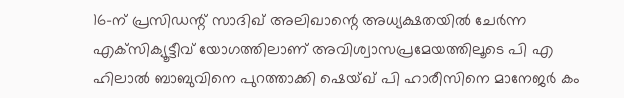16-ന് പ്രസിഡന്റ് സാദിഖ് അലിഖാന്റെ അധ്യക്ഷതയിൽ ചേർന്ന എക്‌സിക്യൂട്ടീവ് യോഗത്തിലാണ് അവിശ്വാസപ്രമേയത്തിലൂടെ പി എ ഹിലാൽ ബാബുവിനെ പുറത്താക്കി ഷെയ്‌ഖ്‌ പി ഹാരീസിനെ മാനേജർ കം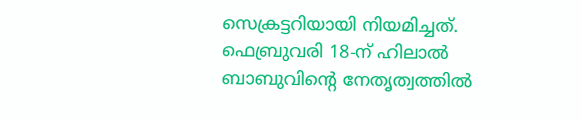സെക്രട്ടറിയായി നിയമിച്ചത്. ഫെബ്രുവരി 18-ന് ഹിലാൽ ബാബുവിന്റെ നേതൃത്വത്തിൽ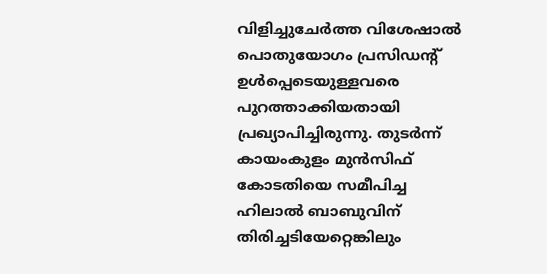വിളിച്ചുചേർത്ത വിശേഷാൽ പൊതുയോഗം പ്രസിഡന്റ് ഉൾപ്പെടെയുള്ളവരെ പുറത്താക്കിയതായി പ്രഖ്യാപിച്ചിരുന്നു. തുടർന്ന് കായംകുളം മുൻസിഫ് കോടതിയെ സമീപിച്ച ഹിലാൽ ബാബുവിന് തിരിച്ചടിയേറ്റെങ്കിലും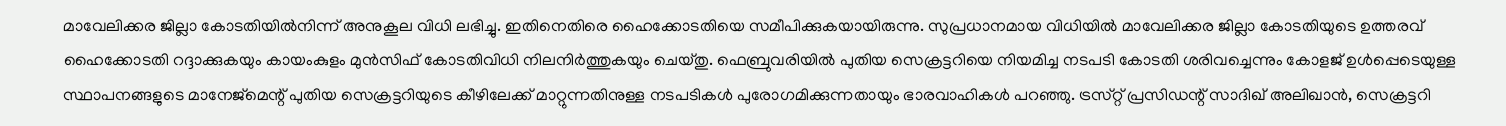മാവേലിക്കര ജില്ലാ കോടതിയിൽനിന്ന് അനുകൂല വിധി ലഭിച്ചു. ഇതിനെതിരെ ഹൈക്കോടതിയെ സമീപിക്കുകയായിരുന്നു. സുപ്രധാനമായ വിധിയിൽ മാവേലിക്കര ജില്ലാ കോടതിയുടെ ഉത്തരവ് ഹൈക്കോടതി റദ്ദാക്കുകയും കായംകുളം മുൻസിഫ് കോടതിവിധി നിലനിർത്തുകയും ചെയ്‌തു. ഫെബ്രുവരിയിൽ പുതിയ സെക്രട്ടറിയെ നിയമിച്ച നടപടി കോടതി ശരിവച്ചെന്നും കോളജ് ഉൾപ്പെടെയുള്ള സ്ഥാപനങ്ങളുടെ മാനേജ്‌മെന്റ് പുതിയ സെക്രട്ടറിയുടെ കീഴിലേക്ക് മാറ്റുന്നതിനുള്ള നടപടികൾ പുരോഗമിക്കുന്നതായും ഭാരവാഹികൾ പറഞ്ഞു. ട്രസ്‌റ്റ്‌ പ്രസിഡന്റ് സാദിഖ് അലിഖാൻ, സെക്രട്ടറി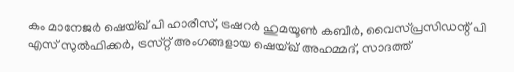കം മാനേജർ ഷെയ്‌ഖ്‌ പി ഹാരീസ്, ട്രഷറർ ഹുമയൂൺ കബീർ, വൈസ്‌പ്രസിഡന്റ് പി എസ് സുൽഫിക്കർ, ട്രസ്‌റ്റ്‌ അംഗങ്ങളായ ഷെയ്ഖ് അഹമ്മദ്, സാദത്ത്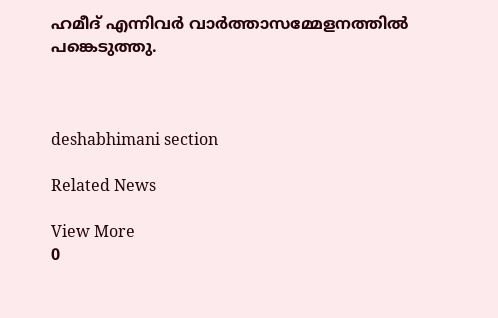ഹമീദ് എന്നിവർ വാർത്താസമ്മേളനത്തിൽ പങ്കെടുത്തു.



deshabhimani section

Related News

View More
0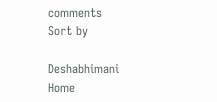comments
Sort by

Deshabhimani
Home